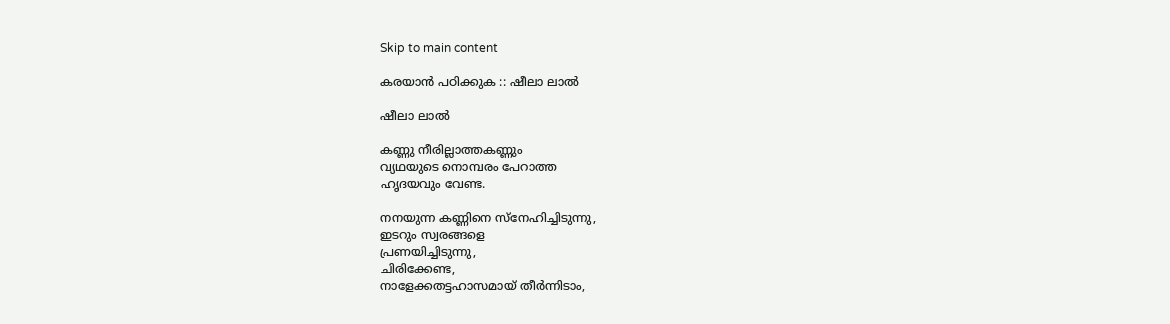Skip to main content

കരയാന്‍ പഠിക്കുക :: ഷീലാ ലാൽ

ഷീലാ ലാൽ

കണ്ണു നീരില്ലാത്തകണ്ണും
വ്യഥയുടെ നൊമ്പരം പേറാത്ത
ഹൃദയവും വേണ്ട.

നനയുന്ന കണ്ണിനെ സ്നേഹിച്ചിടുന്നു,
ഇടറും സ്വരങ്ങളെ
പ്രണയിച്ചിടുന്നു,
ചിരിക്കേണ്ട,
നാളേക്കതട്ടഹാസമായ്‌ തീര്‍ന്നിടാം,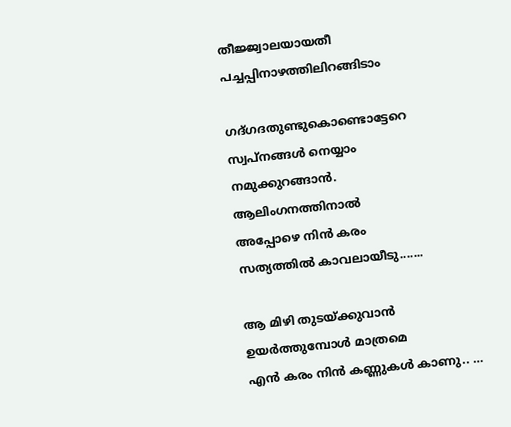തീജ്ജ്വാലയായതീ
പച്ചപ്പിനാഴത്തിലിറങ്ങിടാം

ഗദ്‌ഗദതുണ്ടുകൊണ്ടൊട്ടേറെ
സ്വപ്നങ്ങള്‍ നെയ്യാം
നമുക്കുറങ്ങാന്‍.
ആലിംഗനത്തിനാല്‍
അപ്പോഴെ നിന്‍ കരം
സത്യത്തില്‍ കാവലായീടു.......

ആ മിഴി തുടയ്ക്കുവാന്‍
ഉയര്‍ത്തുമ്പോള്‍ മാത്രമെ
എന്‍ കരം നിൻ കണ്ണുകള്‍ കാണു.. …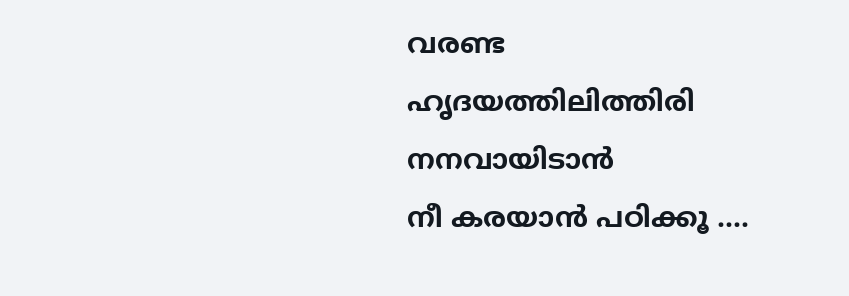വരണ്ട ഹൃദയത്തിലിത്തിരി
നനവായിടാന്‍
നീ കരയാന്‍ പഠിക്കൂ ....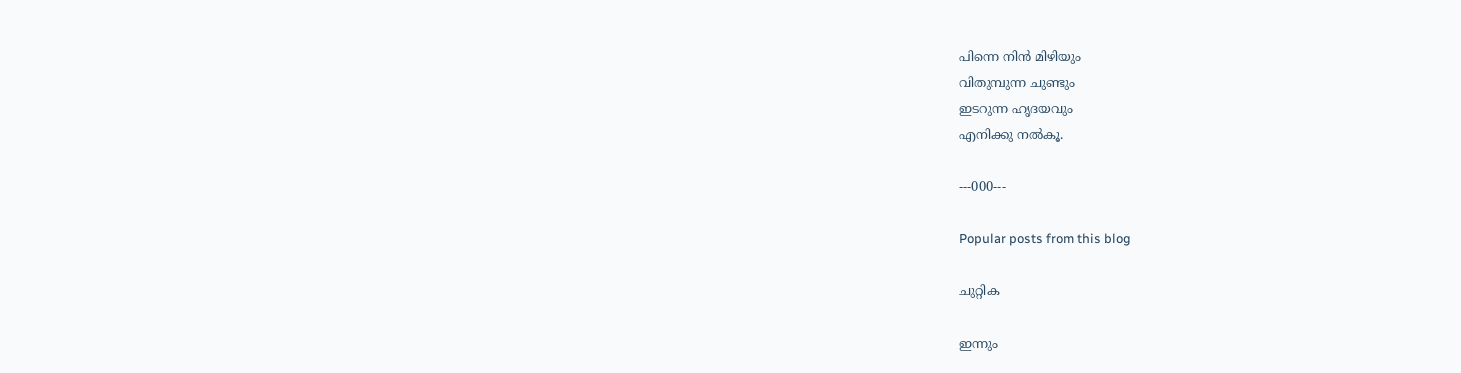പിന്നെ നിന്‍ മിഴിയും
വിതുമ്പുന്ന ചുണ്ടും
ഇടറുന്ന ഹൃദയവും
എനിക്കു നല്‍കൂ.

---000---

Popular posts from this blog

ചുറ്റിക

ഇന്നും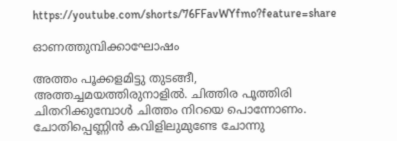https://youtube.com/shorts/76FFavWYfmo?feature=share

ഓണത്തുമ്പിക്കാഘോഷം

അത്തം പൂക്കളമിട്ടു തുടങ്ങീ, അത്തച്ചമയത്തിരുനാളിൽ. ചിത്തിര പൂത്തിരി  ചിതറിക്കുമ്പോൾ ചിത്തം നിറയെ പൊന്നോണം. ചോതിപ്പെണ്ണിൻ കവിളിലുമുണ്ടേ ചോന്നു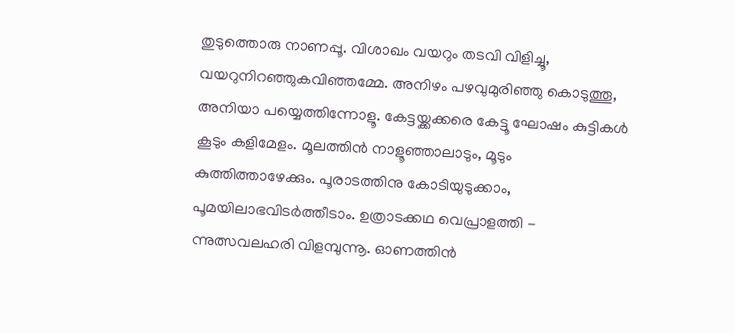തുടുത്തൊരു നാണപ്പൂ. വിശാഖം വയറും തടവി വിളിച്ചൂ, വയറുനിറഞ്ഞുകവിഞ്ഞമ്മേ. അനിഴം പഴവുമുരിഞ്ഞു കൊടുത്തൂ, അനിയാ പയ്യെത്തിന്നോളൂ. കേട്ടയ്ക്കക്കരെ കേട്ടൂ ഘോഷം കുട്ടികൾ കൂടും കളിമേളം. മൂലത്തിൻ നാളൂഞ്ഞാലാടും, മൂടും കുത്തിത്താഴേക്കും. പൂരാടത്തിനു കോടിയുടുക്കാം, പൂമയിലാഭവിടർത്തീടാം. ഉത്രാടക്കഥ വെപ്രാളത്തി - ന്നുത്സവലഹരി വിളമ്പുന്നൂ. ഓണത്തിൻ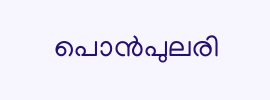പൊൻപുലരി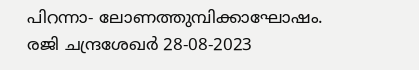പിറന്നാ- ലോണത്തുമ്പിക്കാഘോഷം. രജി ചന്ദ്രശേഖർ 28-08-2023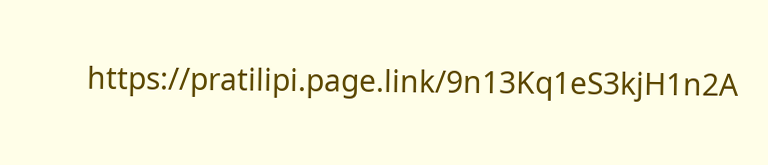https://pratilipi.page.link/9n13Kq1eS3kjH1n2A